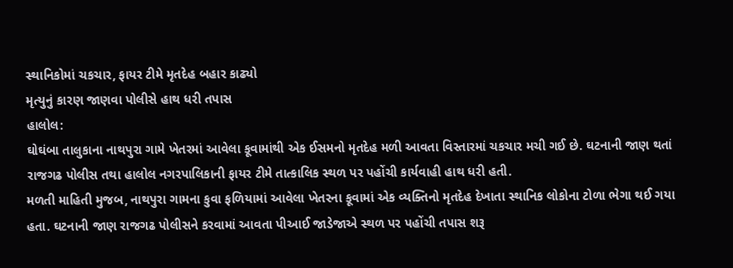સ્થાનિકોમાં ચકચાર, ફાયર ટીમે મૃતદેહ બહાર કાઢ્યો
મૃત્યુનું કારણ જાણવા પોલીસે હાથ ધરી તપાસ
હાલોલ:
ઘોઘંબા તાલુકાના નાથપુરા ગામે ખેતરમાં આવેલા કૂવામાંથી એક ઈસમનો મૃતદેહ મળી આવતા વિસ્તારમાં ચકચાર મચી ગઈ છે. ઘટનાની જાણ થતાં રાજગઢ પોલીસ તથા હાલોલ નગરપાલિકાની ફાયર ટીમે તાત્કાલિક સ્થળ પર પહોંચી કાર્યવાહી હાથ ધરી હતી.
મળતી માહિતી મુજબ, નાથપુરા ગામના કુવા ફળિયામાં આવેલા ખેતરના કૂવામાં એક વ્યક્તિનો મૃતદેહ દેખાતા સ્થાનિક લોકોના ટોળા ભેગા થઈ ગયા હતા. ઘટનાની જાણ રાજગઢ પોલીસને કરવામાં આવતા પીઆઈ જાડેજાએ સ્થળ પર પહોંચી તપાસ શરૂ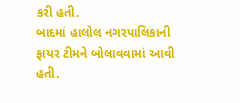કરી હતી.
બાદમાં હાલોલ નગરપાલિકાની ફાયર ટીમને બોલાવવામાં આવી હતી.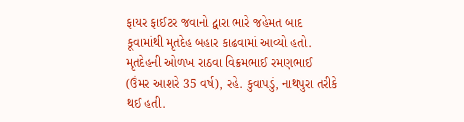ફાયર ફાઈટર જવાનો દ્વારા ભારે જહેમત બાદ કૂવામાંથી મૃતદેહ બહાર કાઢવામાં આવ્યો હતો. મૃતદેહની ઓળખ રાઠવા વિક્રમભાઈ રમણભાઈ (ઉંમર આશરે 35 વર્ષ), રહે. કુવાપડું, નાથપુરા તરીકે થઈ હતી.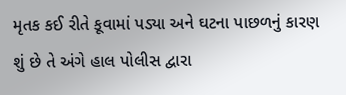મૃતક કઈ રીતે કૂવામાં પડ્યા અને ઘટના પાછળનું કારણ શું છે તે અંગે હાલ પોલીસ દ્વારા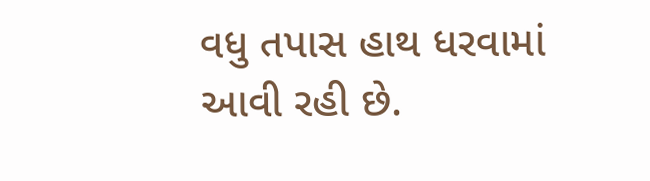વધુ તપાસ હાથ ધરવામાં આવી રહી છે.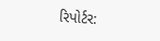રિપોર્ટર: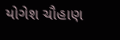યોગેશ ચૌહાણ